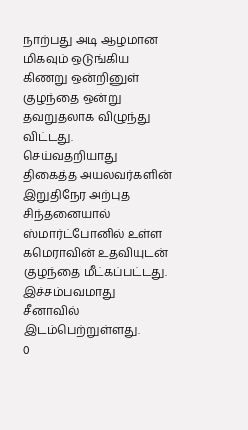நாற்பது அடி ஆழமான மிகவும் ஒடுங்கிய கிணறு ஒன்றினுள் குழந்தை ஒன்று தவறுதலாக விழுந்து விட்டது.
செய்வதறியாது திகைத்த அயலவர்களின் இறுதிநேர அற்புத சிந்தனையால் ஸ்மார்ட்போனில் உள்ள கமெராவின் உதவியுடன் குழந்தை மீட்கப்பட்டது. இச்சம்பவமாது சீனாவில் இடம்பெற்றுள்ளது.
0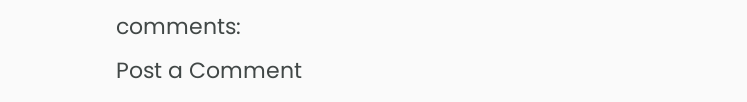comments:
Post a Comment